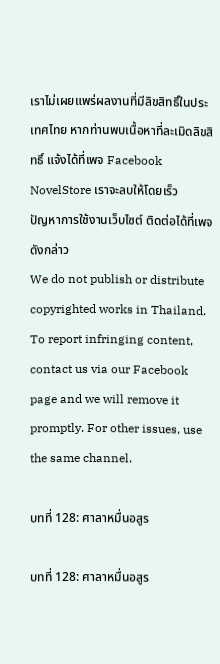เราไม่เผยแพร่ผลงานที่มีลิขสิทธิ์ในประเทศไทย หากท่านพบเนื้อหาที่ละเมิดลิขสิทธิ์ แจ้งได้ที่เพจ Facebook NovelStore เราจะลบให้โดยเร็ว
ปัญหาการใช้งานเว็บไซต์ ติดต่อได้ที่เพจดังกล่าว
We do not publish or distribute copyrighted works in Thailand. To report infringing content, contact us via our Facebook page and we will remove it promptly. For other issues, use the same channel.

บทที่ 128: ศาลาหมื่นอสูร

บทที่ 128: ศาลาหมื่นอสูร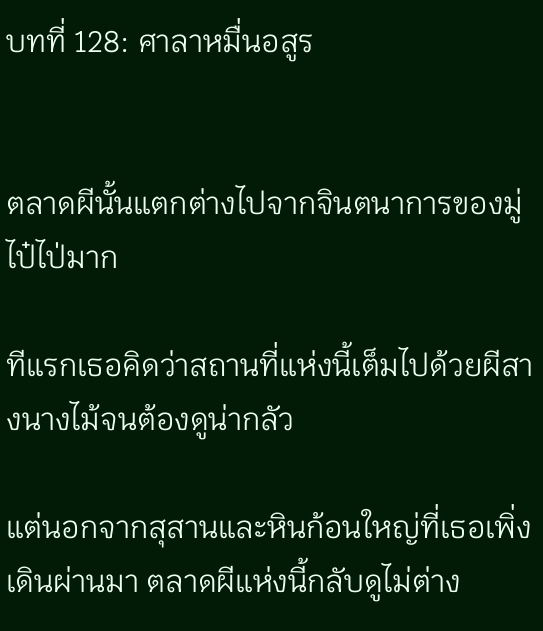บทที่ 128: ศาลาหมื่นอสูร


ตลาดผีนั้นแตกต่างไปจากจินตนาการของมู่ไป๋ไป่มาก

ทีแรกเธอคิดว่าสถานที่แห่งนี้เต็มไปด้วยผีสางนางไม้จนต้องดูน่ากลัว

แต่นอกจากสุสานและหินก้อนใหญ่ที่เธอเพิ่งเดินผ่านมา ตลาดผีแห่งนี้กลับดูไม่ต่าง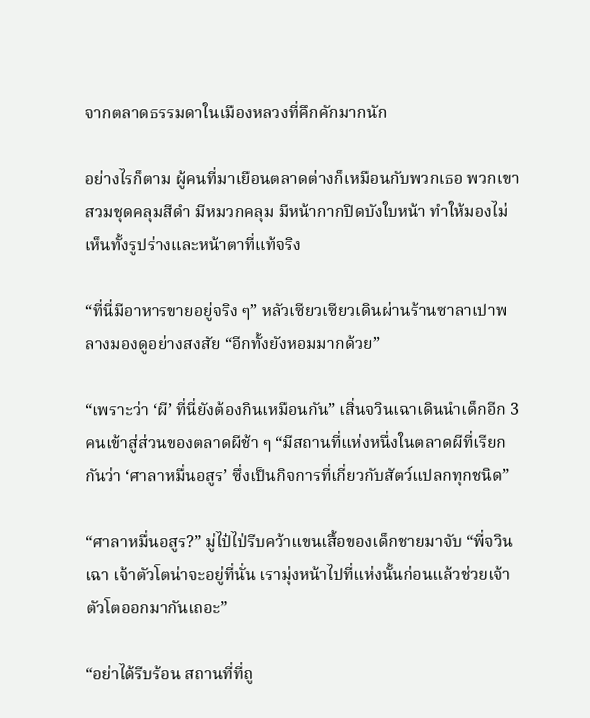จากตลาดธรรมดาในเมืองหลวงที่คึกคักมากนัก

อย่างไรก็ตาม ผู้คนที่มาเยือนตลาดต่างก็เหมือนกับพวกเธอ พวกเขาสวมชุดคลุมสีดำ มีหมวกคลุม มีหน้ากากปิดบังใบหน้า ทำให้มองไม่เห็นทั้งรูปร่างและหน้าตาที่แท้จริง

“ที่นี่มีอาหารขายอยู่จริง ๆ” หลัวเซียวเซียวเดินผ่านร้านซาลาเปาพลางมองดูอย่างสงสัย “อีกทั้งยังหอมมากด้วย”

“เพราะว่า ‘ผี’ ที่นี่ยังต้องกินเหมือนกัน” เสิ่นจวินเฉาเดินนำเด็กอีก 3 คนเข้าสู่ส่วนของตลาดผีช้า ๆ “มีสถานที่แห่งหนึ่งในตลาดผีที่เรียกกันว่า ‘ศาลาหมื่นอสูร’ ซึ่งเป็นกิจการที่เกี่ยวกับสัตว์แปลกทุกชนิด”

“ศาลาหมื่นอสูร?” มู่ไป๋ไป่รีบคว้าแขนเสื้อของเด็กชายมาจับ “พี่จวินเฉา เจ้าตัวโตน่าจะอยู่ที่นั่น เรามุ่งหน้าไปที่แห่งนั้นก่อนแล้วช่วยเจ้าตัวโตออกมากันเถอะ”

“อย่าได้รีบร้อน สถานที่ที่ถู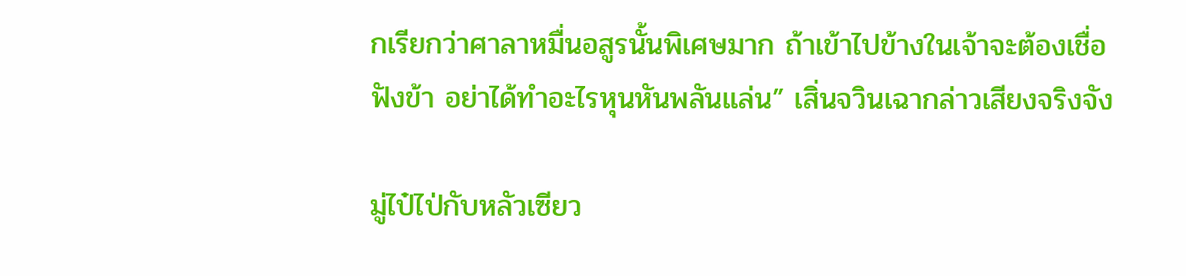กเรียกว่าศาลาหมื่นอสูรนั้นพิเศษมาก ถ้าเข้าไปข้างในเจ้าจะต้องเชื่อฟังข้า อย่าได้ทำอะไรหุนหันพลันแล่น” เสิ่นจวินเฉากล่าวเสียงจริงจัง

มู่ไป๋ไป่กับหลัวเซียว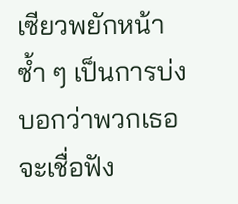เซียวพยักหน้าซ้ำ ๆ เป็นการบ่งบอกว่าพวกเธอจะเชื่อฟัง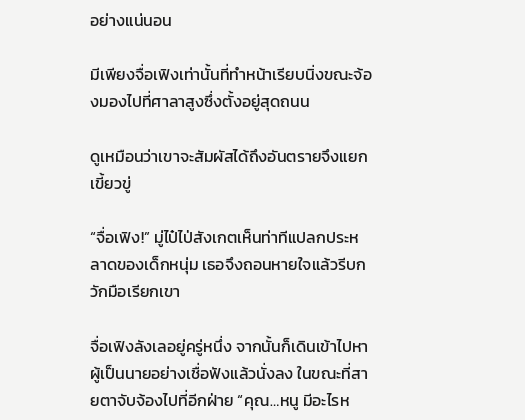อย่างแน่นอน

มีเพียงจื่อเฟิงเท่านั้นที่ทำหน้าเรียบนิ่งขณะจ้องมองไปที่ศาลาสูงซึ่งตั้งอยู่สุดถนน

ดูเหมือนว่าเขาจะสัมผัสได้ถึงอันตรายจึงแยกเขี้ยวขู่

“จื่อเฟิง!” มู่ไป๋ไป่สังเกตเห็นท่าทีแปลกประหลาดของเด็กหนุ่ม เธอจึงถอนหายใจแล้วรีบกวักมือเรียกเขา

จื่อเฟิงลังเลอยู่ครู่หนึ่ง จากนั้นก็เดินเข้าไปหาผู้เป็นนายอย่างเชื่อฟังแล้วนั่งลง ในขณะที่สายตาจับจ้องไปที่อีกฝ่าย “คุณ…หนู มีอะไรห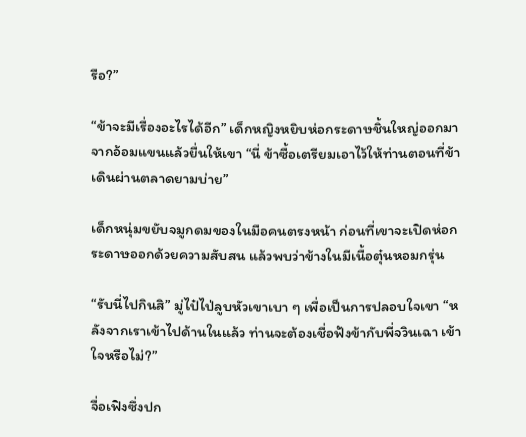รือ?”

“ข้าจะมีเรื่องอะไรได้อีก” เด็กหญิงหยิบห่อกระดาษชิ้นใหญ่ออกมาจากอ้อมแขนแล้วยื่นให้เขา “นี่ ข้าซื้อเตรียมเอาไว้ให้ท่านตอนที่ข้าเดินผ่านตลาดยามบ่าย”

เด็กหนุ่มขยับจมูกดมของในมือคนตรงหน้า ก่อนที่เขาจะเปิดห่อกระดาษออกด้วยความสับสน แล้วพบว่าข้างในมีเนื้อตุ๋นหอมกรุ่น

“รับนี่ไปกินสิ” มู่ไป๋ไป่ลูบหัวเขาเบา ๆ เพื่อเป็นการปลอบใจเขา “หลังจากเราเข้าไปด้านในแล้ว ท่านจะต้องเชื่อฟังข้ากับพี่จวินเฉา เข้าใจหรือไม่?”

จื่อเฟิงซึ่งปก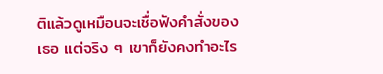ติแล้วดูเหมือนจะเชื่อฟังคำสั่งของเธอ แต่จริง ๆ เขาก็ยังคงทำอะไร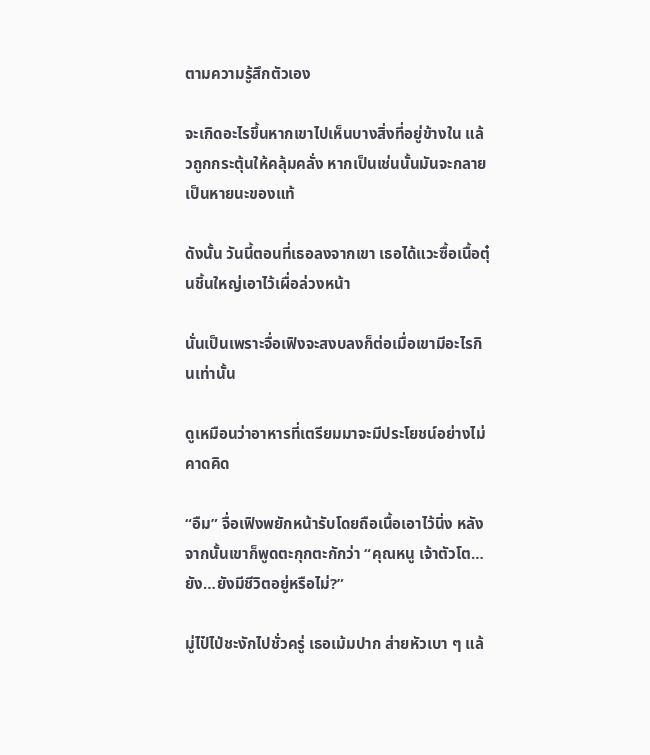ตามความรู้สึกตัวเอง

จะเกิดอะไรขึ้นหากเขาไปเห็นบางสิ่งที่อยู่ข้างใน แล้วถูกกระตุ้นให้คลุ้มคลั่ง หากเป็นเช่นนั้นมันจะกลายเป็นหายนะของแท้

ดังนั้น วันนี้ตอนที่เธอลงจากเขา เธอได้แวะซื้อเนื้อตุ๋นชิ้นใหญ่เอาไว้เผื่อล่วงหน้า

นั่นเป็นเพราะจื่อเฟิงจะสงบลงก็ต่อเมื่อเขามีอะไรกินเท่านั้น

ดูเหมือนว่าอาหารที่เตรียมมาจะมีประโยชน์อย่างไม่คาดคิด

“อืม” จื่อเฟิงพยักหน้ารับโดยถือเนื้อเอาไว้นิ่ง หลังจากนั้นเขาก็พูดตะกุกตะกักว่า “คุณหนู เจ้าตัวโต…ยัง…ยังมีชีวิตอยู่หรือไม่?”

มู่ไป๋ไป่ชะงักไปชั่วครู่ เธอเม้มปาก ส่ายหัวเบา ๆ แล้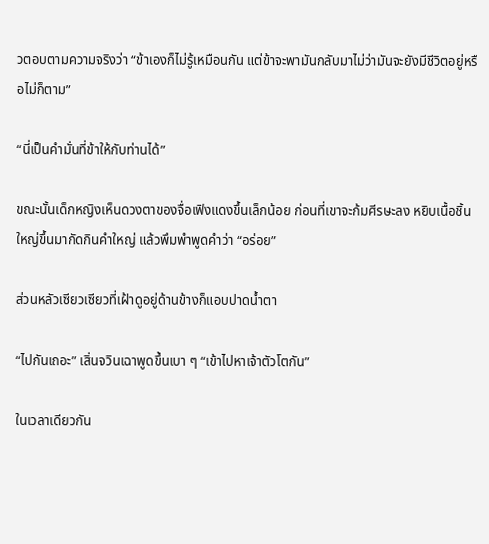วตอบตามความจริงว่า “ข้าเองก็ไม่รู้เหมือนกัน แต่ข้าจะพามันกลับมาไม่ว่ามันจะยังมีชีวิตอยู่หรือไม่ก็ตาม”

“นี่เป็นคำมั่นที่ข้าให้กับท่านได้”

ขณะนั้นเด็กหญิงเห็นดวงตาของจื่อเฟิงแดงขึ้นเล็กน้อย ก่อนที่เขาจะก้มศีรษะลง หยิบเนื้อชิ้นใหญ่ขึ้นมากัดกินคำใหญ่ แล้วพึมพำพูดคำว่า “อร่อย”

ส่วนหลัวเซียวเซียวที่เฝ้าดูอยู่ด้านข้างก็แอบปาดน้ำตา

“ไปกันเถอะ” เสิ่นจวินเฉาพูดขึ้นเบา ๆ “เข้าไปหาเจ้าตัวโตกัน”

ในเวลาเดียวกัน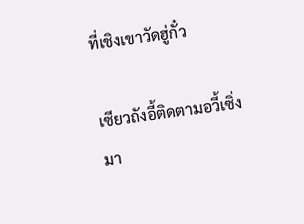ที่เชิงเขาวัดฮู่กั๋ว

เซียวถังอี้ติดตามอวี้เซิ่งมา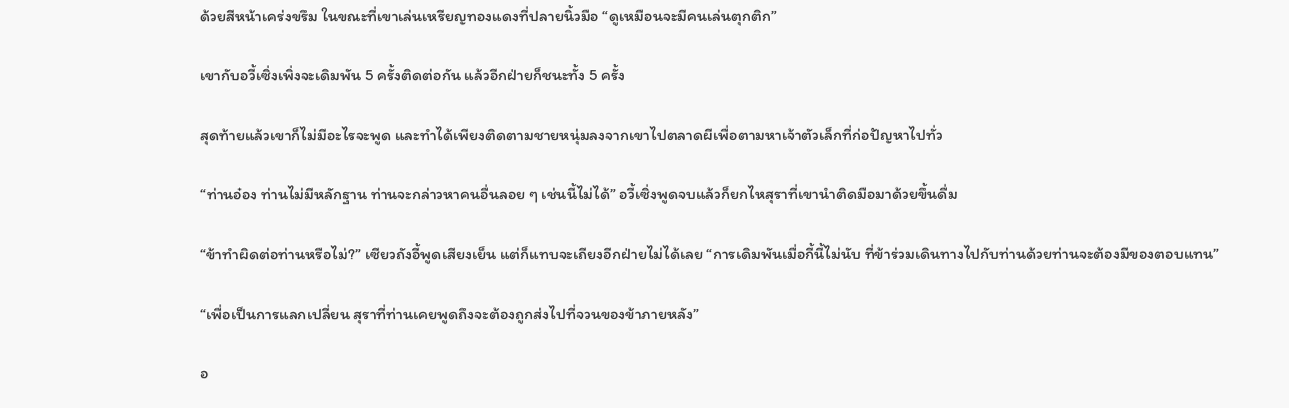ด้วยสีหน้าเคร่งขรึม ในขณะที่เขาเล่นเหรียญทองแดงที่ปลายนิ้วมือ “ดูเหมือนจะมีคนเล่นตุกติก”

เขากับอวี้เซิ่งเพิ่งจะเดิมพัน 5 ครั้งติดต่อกัน แล้วอีกฝ่ายก็ชนะทั้ง 5 ครั้ง

สุดท้ายแล้วเขาก็ไม่มีอะไรจะพูด และทำได้เพียงติดตามชายหนุ่มลงจากเขาไปตลาดผีเพื่อตามหาเจ้าตัวเล็กที่ก่อปัญหาไปทั่ว

“ท่านอ๋อง ท่านไม่มีหลักฐาน ท่านจะกล่าวหาคนอื่นลอย ๆ เช่นนี้ไม่ได้” อวี้เซิ่งพูดจบแล้วก็ยกไหสุราที่เขานำติดมือมาด้วยขึ้นดื่ม

“ข้าทำผิดต่อท่านหรือไม่?” เซียวถังอี้พูดเสียงเย็น แต่ก็แทบจะเถียงอีกฝ่ายไม่ได้เลย “การเดิมพันเมื่อกี้นี้ไม่นับ ที่ข้าร่วมเดินทางไปกับท่านด้วยท่านจะต้องมีของตอบแทน”

“เพื่อเป็นการแลกเปลี่ยน สุราที่ท่านเคยพูดถึงจะต้องถูกส่งไปที่จวนของข้าภายหลัง”

อ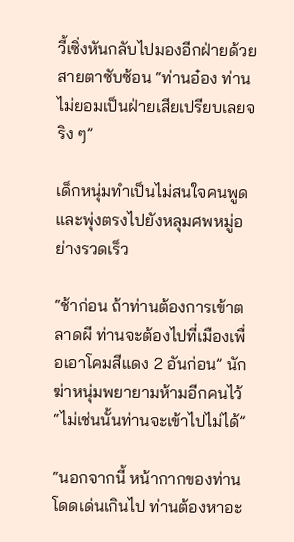วี้เซิ่งหันกลับไปมองอีกฝ่ายด้วยสายตาซับซ้อน “ท่านอ๋อง ท่านไม่ยอมเป็นฝ่ายเสียเปรียบเลยจริง ๆ”

เด็กหนุ่มทำเป็นไม่สนใจคนพูด และพุ่งตรงไปยังหลุมศพหมู่อย่างรวดเร็ว

“ช้าก่อน ถ้าท่านต้องการเข้าตลาดผี ท่านจะต้องไปที่เมืองเพื่อเอาโคมสีแดง 2 อันก่อน” นักฆ่าหนุ่มพยายามห้ามอีกคนไว้ “ไม่เช่นนั้นท่านจะเข้าไปไม่ได้”

“นอกจากนี้ หน้ากากของท่านโดดเด่นเกินไป ท่านต้องหาอะ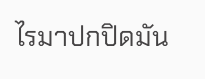ไรมาปกปิดมัน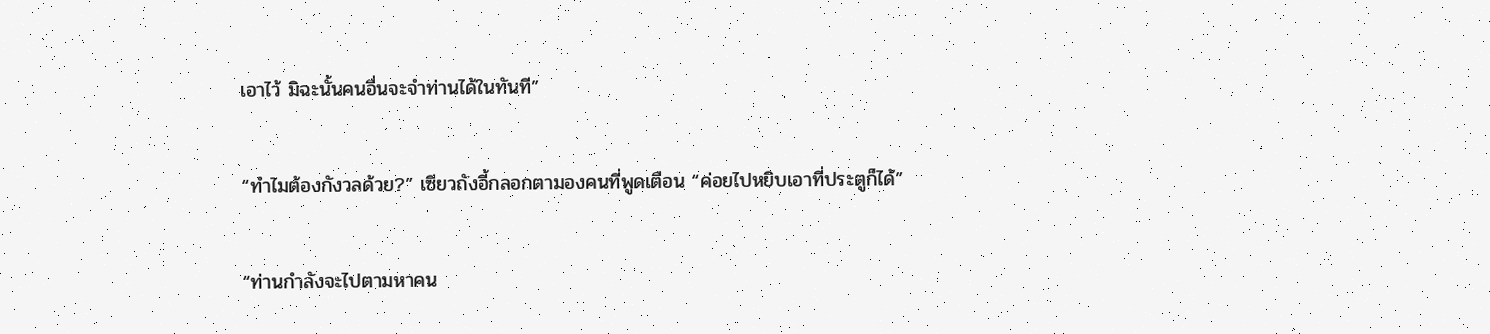เอาไว้ มิฉะนั้นคนอื่นจะจำท่านได้ในทันที”

“ทำไมต้องกังวลด้วย?” เซียวถังอี้กลอกตามองคนที่พูดเตือน “ค่อยไปหยิบเอาที่ประตูก็ได้”

“ท่านกำลังจะไปตามหาคน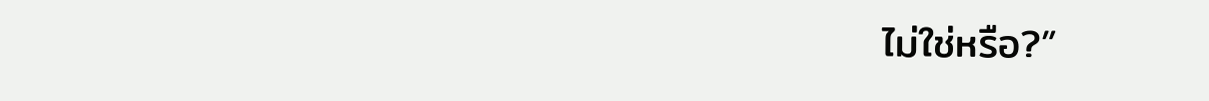ไม่ใช่หรือ?”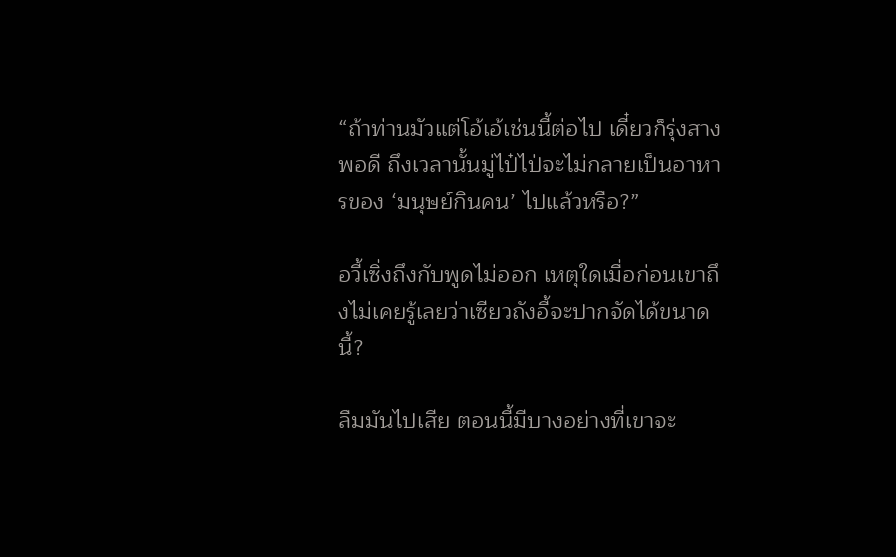“ถ้าท่านมัวแต่โอ้เอ้เช่นนี้ต่อไป เดี๋ยวก็รุ่งสางพอดี ถึงเวลานั้นมู่ไป๋ไป่จะไม่กลายเป็นอาหารของ ‘มนุษย์กินคน’ ไปแล้วหรือ?”

อวี้เซิ่งถึงกับพูดไม่ออก เหตุใดเมื่อก่อนเขาถึงไม่เคยรู้เลยว่าเซียวถังอี้จะปากจัดได้ขนาดนี้?

ลืมมันไปเสีย ตอนนี้มีบางอย่างที่เขาจะ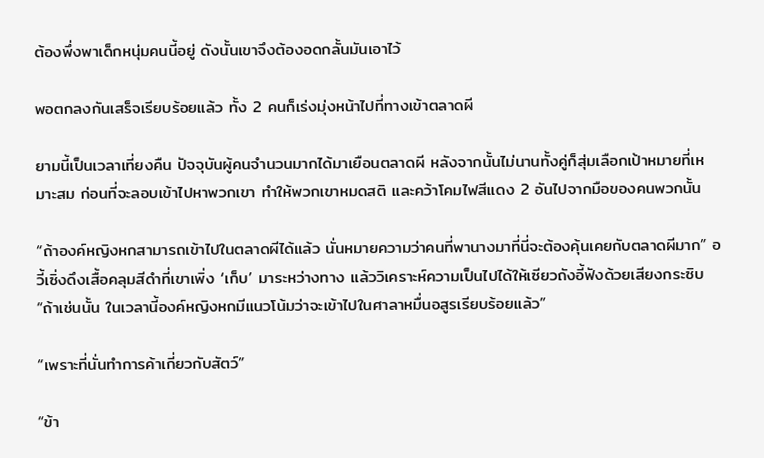ต้องพึ่งพาเด็กหนุ่มคนนี้อยู่ ดังนั้นเขาจึงต้องอดกลั้นมันเอาไว้

พอตกลงกันเสร็จเรียบร้อยแล้ว ทั้ง 2 คนก็เร่งมุ่งหน้าไปที่ทางเข้าตลาดผี

ยามนี้เป็นเวลาเที่ยงคืน ปัจจุบันผู้คนจำนวนมากได้มาเยือนตลาดผี หลังจากนั้นไม่นานทั้งคู่ก็สุ่มเลือกเป้าหมายที่เหมาะสม ก่อนที่จะลอบเข้าไปหาพวกเขา ทำให้พวกเขาหมดสติ และคว้าโคมไฟสีแดง 2 อันไปจากมือของคนพวกนั้น

“ถ้าองค์หญิงหกสามารถเข้าไปในตลาดผีได้แล้ว นั่นหมายความว่าคนที่พานางมาที่นี่จะต้องคุ้นเคยกับตลาดผีมาก” อวี้เซิ่งดึงเสื้อคลุมสีดำที่เขาเพิ่ง ‘เก็บ’ มาระหว่างทาง แล้ววิเคราะห์ความเป็นไปได้ให้เซียวถังอี้ฟังด้วยเสียงกระซิบ “ถ้าเช่นนั้น ในเวลานี้องค์หญิงหกมีแนวโน้มว่าจะเข้าไปในศาลาหมื่นอสูรเรียบร้อยแล้ว”

“เพราะที่นั่นทำการค้าเกี่ยวกับสัตว์”

“ข้า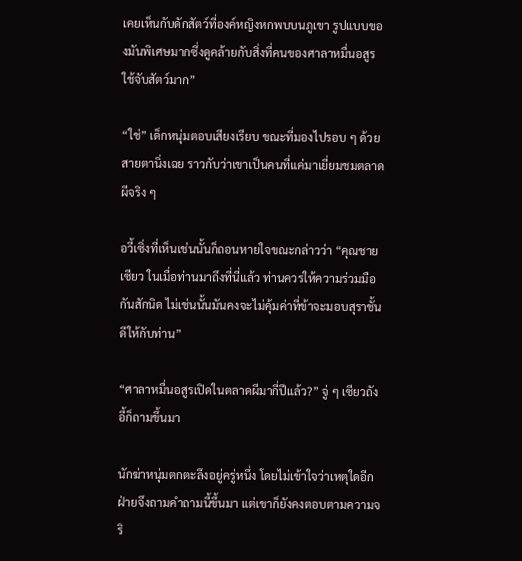เคยเห็นกับดักสัตว์ที่องค์หญิงหกพบบนภูเขา รูปแบบของมันพิเศษมากซึ่งดูคล้ายกับสิ่งที่คนของศาลาหมื่นอสูรใช้จับสัตว์มาก”

“ใช่” เด็กหนุ่มตอบเสียงเรียบ ขณะที่มองไปรอบ ๆ ด้วยสายตานิ่งเฉย ราวกับว่าเขาเป็นคนที่แค่มาเยี่ยมชมตลาดผีจริง ๆ

อวี้เซิ่งที่เห็นเช่นนั้นก็ถอนหายใจขณะกล่าวว่า “คุณชายเซียว ในเมื่อท่านมาถึงที่นี่แล้ว ท่านควรให้ความร่วมมือกันสักนิด ไม่เช่นนั้นมันคงจะไม่คุ้มค่าที่ข้าจะมอบสุราชั้นดีให้กับท่าน”

“ศาลาหมื่นอสูรเปิดในตลาดผีมากี่ปีแล้ว?” จู่ ๆ เซียวถังอี้ก็ถามขึ้นมา

นักฆ่าหนุ่มตกตะลึงอยู่ครู่หนึ่ง โดยไม่เข้าใจว่าเหตุใดอีกฝ่ายจึงถามคำถามนี้ขึ้นมา แต่เขาก็ยังคงตอบตามความจริ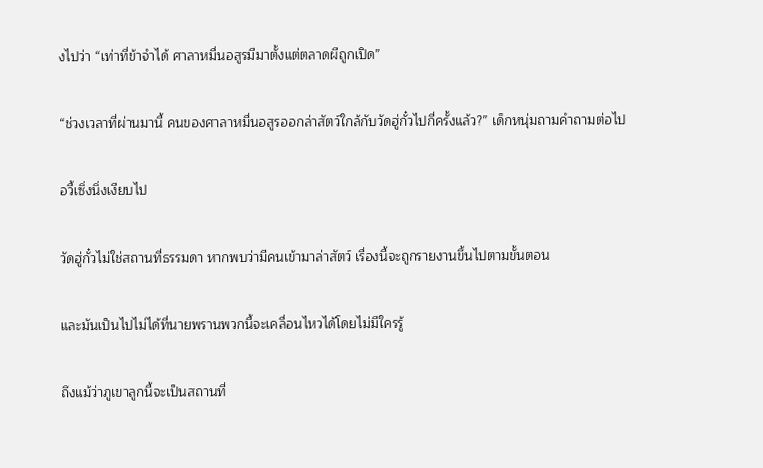งไปว่า “เท่าที่ข้าจำได้ ศาลาหมื่นอสูรมีมาตั้งแต่ตลาดผีถูกเปิด”

“ช่วงเวลาที่ผ่านมานี้ คนของศาลาหมื่นอสูรออกล่าสัตว์ใกล้กับวัดฮู่กั๋วไปกี่ครั้งแล้ว?” เด็กหนุ่มถามคำถามต่อไป

อวี้เซิ่งนิ่งเงียบไป

วัดฮู่กั๋วไม่ใช่สถานที่ธรรมดา หากพบว่ามีคนเข้ามาล่าสัตว์ เรื่องนี้จะถูกรายงานขึ้นไปตามขั้นตอน

และมันเป็นไปไม่ได้ที่นายพรานพวกนี้จะเคลื่อนไหวได้โดยไม่มีใครรู้

ถึงแม้ว่าภูเขาลูกนี้จะเป็นสถานที่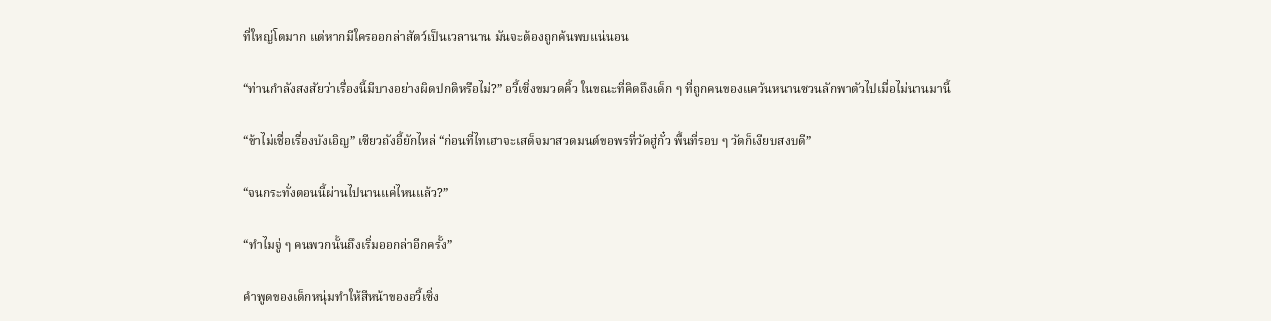ที่ใหญ่โตมาก แต่หากมีใครออกล่าสัตว์เป็นเวลานาน มันจะต้องถูกค้นพบแน่นอน

“ท่านกำลังสงสัยว่าเรื่องนี้มีบางอย่างผิดปกติหรือไม่?” อวี้เซิ่งขมวดคิ้ว ในขณะที่คิดถึงเด็ก ๆ ที่ถูกคนของแคว้นหนานซวนลักพาตัวไปเมื่อไม่นานมานี้

“ข้าไม่เชื่อเรื่องบังเอิญ” เซียวถังอี้ยักไหล่ “ก่อนที่ไทเฮาจะเสด็จมาสวดมนต์ขอพรที่วัดฮู่กั๋ว พื้นที่รอบ ๆ วัดก็เงียบสงบดี”

“จนกระทั่งตอนนี้ผ่านไปนานแค่ไหนแล้ว?”

“ทำไมจู่ ๆ คนพวกนั้นถึงเริ่มออกล่าอีกครั้ง”

คำพูดของเด็กหนุ่มทำให้สีหน้าของอวี้เซิ่ง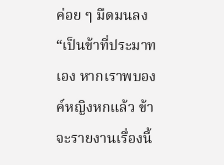ค่อย ๆ มืดมนลง “เป็นข้าที่ประมาทเอง หากเราพบองค์หญิงหกแล้ว ข้าจะรายงานเรื่องนี้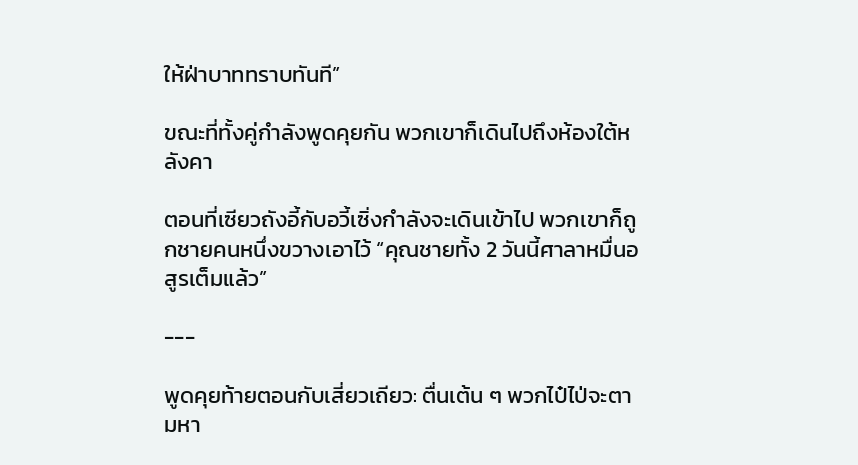ให้ฝ่าบาททราบทันที”

ขณะที่ทั้งคู่กำลังพูดคุยกัน พวกเขาก็เดินไปถึงห้องใต้หลังคา

ตอนที่เซียวถังอี้กับอวี้เซิ่งกำลังจะเดินเข้าไป พวกเขาก็ถูกชายคนหนึ่งขวางเอาไว้ “คุณชายทั้ง 2 วันนี้ศาลาหมื่นอสูรเต็มแล้ว”

---

พูดคุยท้ายตอนกับเสี่ยวเถียว: ตื่นเต้น ๆ พวกไป๋ไป่จะตามหา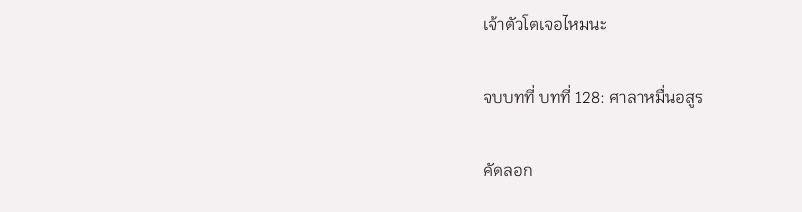เจ้าตัวโตเจอไหมนะ

จบบทที่ บทที่ 128: ศาลาหมื่นอสูร

คัดลอก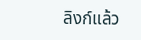ลิงก์แล้ว